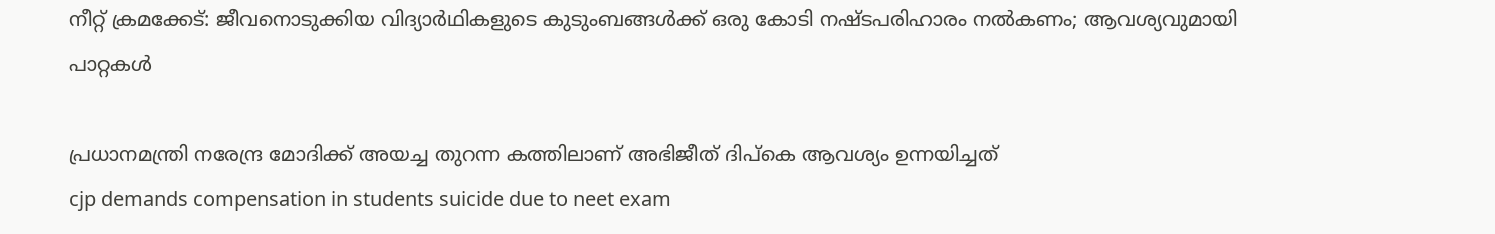നീറ്റ് ക്രമക്കേട്: ജീവനൊടുക്കിയ വിദ്യാർഥികളുടെ കുടുംബങ്ങൾക്ക് ഒരു കോടി നഷ്ടപരിഹാരം നൽകണം; ആവശ‍്യവുമായി പാറ്റകൾ

പ്രധാനമന്ത്രി നരേന്ദ്ര മോദിക്ക് അയച്ച തുറന്ന കത്തിലാണ് അഭിജീത് ദിപ്കെ ആവശ‍്യം ഉന്നയിച്ചത്
cjp demands compensation in students suicide due to neet exam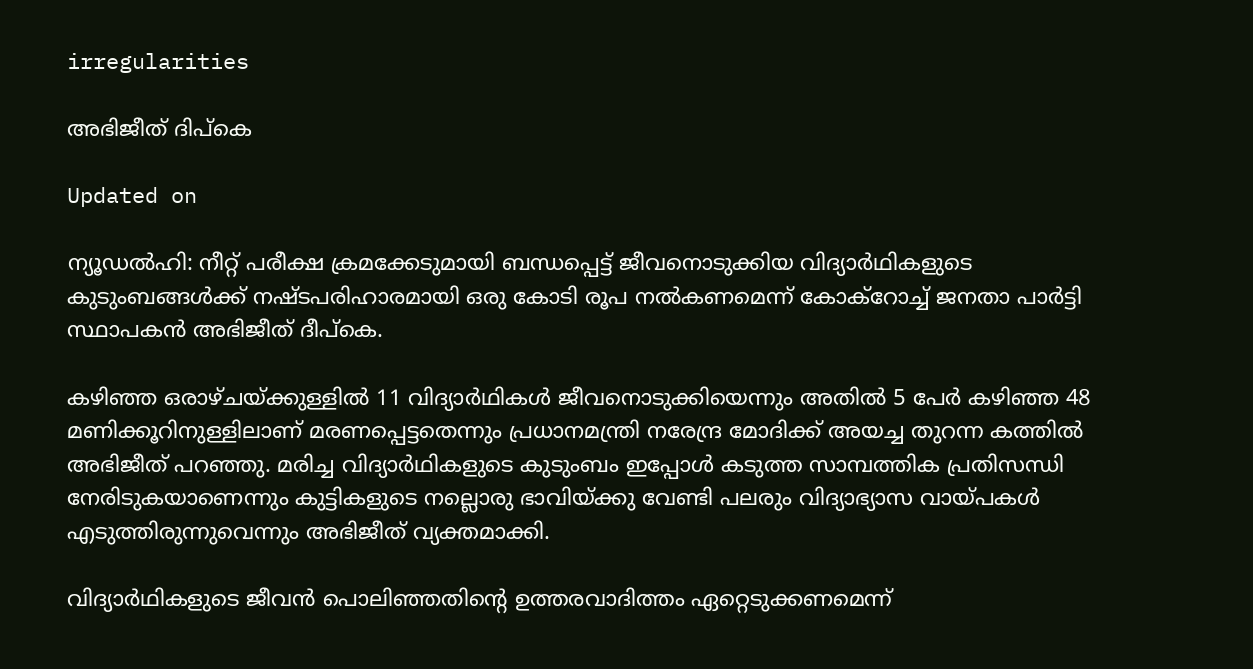irregularities

അഭിജീത് ദിപ്കെ

Updated on

ന‍്യൂഡൽ‌ഹി: നീറ്റ് പരീക്ഷ ക്രമക്കേടുമായി ബന്ധപ്പെട്ട് ജീവനൊടുക്കിയ വിദ‍്യാർഥികളുടെ കുടുംബങ്ങൾക്ക് നഷ്ടപരിഹാരമായി ഒരു കോടി രൂപ നൽകണമെന്ന് കോക്റോച്ച് ജനതാ പാർട്ടി സ്ഥാപകൻ അഭിജീത് ദീപ്കെ.

കഴിഞ്ഞ ഒരാഴ്ചയ്ക്കുള്ളിൽ 11 വിദ‍്യാർഥികൾ ജീവനൊടുക്കിയെന്നും അതിൽ 5 പേർ കഴിഞ്ഞ 48 മണിക്കൂറിനുള്ളിലാണ് മരണപ്പെട്ടതെന്നും പ്രധാനമന്ത്രി നരേന്ദ്ര മോദിക്ക് അയച്ച തുറന്ന കത്തിൽ അഭിജീത് പറഞ്ഞു. മരിച്ച വിദ‍്യാർഥികളുടെ കുടുംബം ഇപ്പോൾ കടുത്ത സാമ്പത്തിക പ്രതിസന്ധി നേരിടുക‍യാണെന്നും കുട്ടികളുടെ നല്ലൊരു ഭാവിയ്ക്കു വേണ്ടി പലരും വിദ‍്യാഭ‍്യാസ വായ്പകൾ എടുത്തിരുന്നുവെന്നും അഭിജീത് വ‍്യക്തമാക്കി.

വിദ‍്യാർഥികളുടെ ജീവൻ പൊലിഞ്ഞതിന്‍റെ ഉത്തരവാദിത്തം ഏറ്റെടുക്കണമെന്ന്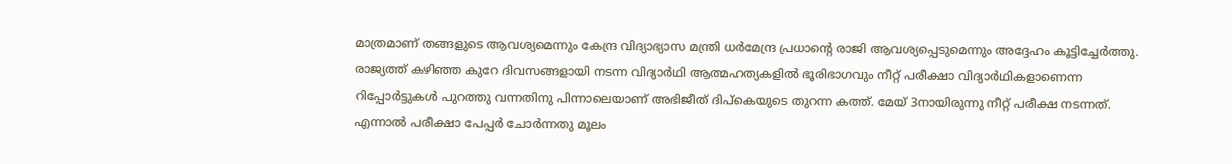മാത്രമാണ് തങ്ങളുടെ ആവശ‍്യമെന്നും കേന്ദ്ര വിദ‍്യാഭ‍്യാസ മന്ത്രി ധർമേന്ദ്ര പ്രധാന്‍റെ രാജി ആവശ‍്യപ്പെടുമെന്നും അദ്ദേഹം കൂട്ടിച്ചേർത്തു. രാജ‍്യത്ത് കഴിഞ്ഞ കുറേ ദിവസങ്ങളായി നടന്ന വിദ‍്യാർഥി ആത്മഹത‍്യകളിൽ ഭൂരിഭാഗവും നീറ്റ് പരീക്ഷാ വിദ‍്യാർഥികളാണെന്ന റിപ്പോർട്ടുകൾ പുറത്തു വന്നതിനു പിന്നാലെയാണ് അഭിജീത് ദിപ്കെയുടെ തുറന്ന കത്ത്. മേയ് 3നായിരുന്നു നീറ്റ് പരീക്ഷ നടന്നത്. എന്നാൽ പരീക്ഷാ പേപ്പർ ചോർന്നതു മൂലം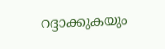റദ്ദാക്കുകയും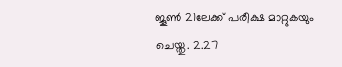ജൂൺ 21ലേക്ക് പരീക്ഷ മാറ്റുകയും ചെയ്തു. 2.27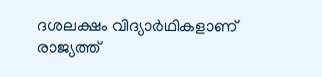ദശലക്ഷം വിദ‍്യാർഥികളാണ് രാജ‍്യത്ത്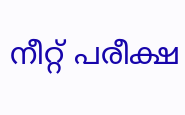നീറ്റ് പരീക്ഷ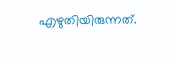എഴുതിയിരുന്നത്.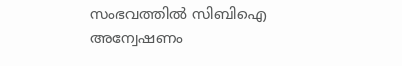സംഭവത്തിൽ സിബിഐ അന്വേഷണം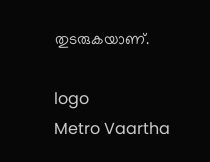തുടരുകയാണ്.

logo
Metro Vaartha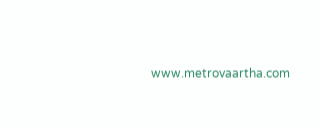www.metrovaartha.com